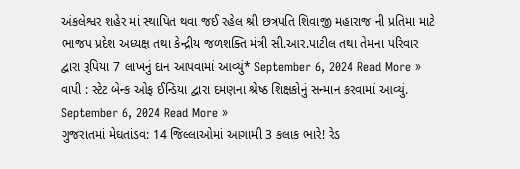અંકલેશ્વર શહેર માં સ્થાપિત થવા જઈ રહેલ શ્રી છત્રપતિ શિવાજી મહારાજ ની પ્રતિમા માટે ભાજપ પ્રદેશ અધ્યક્ષ તથા કેન્દ્રીય જળશક્તિ મંત્રી સી.આર.પાટીલ તથા તેમના પરિવાર દ્વારા રૂપિયા 7 લાખનું દાન આપવામાં આવ્યું* September 6, 2024 Read More »
વાપી : સ્ટેટ બેન્ક ઓફ ઈન્ડિયા દ્વારા દમણના શ્રેષ્ઠ શિક્ષકોનું સન્માન કરવામાં આવ્યું. September 6, 2024 Read More »
ગુજરાતમાં મેઘતાંડવ: 14 જિલ્લાઓમાં આગામી 3 કલાક ભારે! રેડ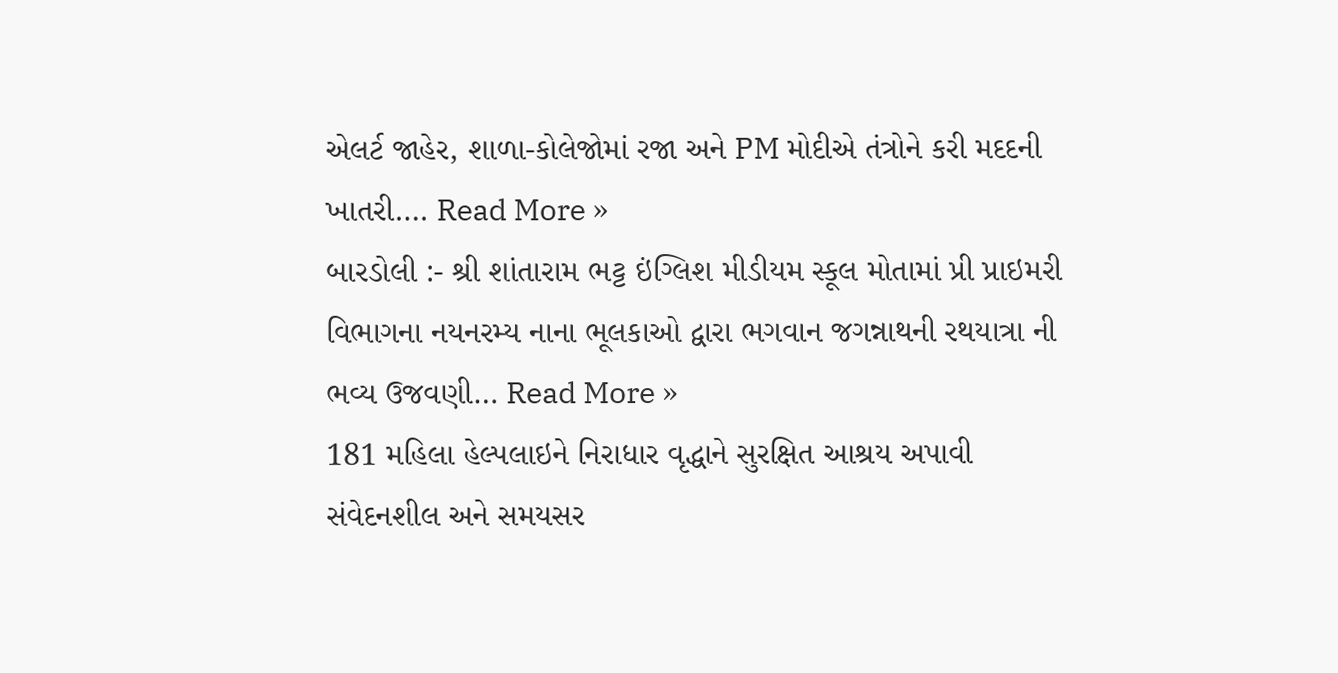એલર્ટ જાહેર, શાળા-કોલેજોમાં રજા અને PM મોદીએ તંત્રોને કરી મદદની ખાતરી…. Read More »
બારડોલી :- શ્રી શાંતારામ ભટ્ટ ઇંગ્લિશ મીડીયમ સ્કૂલ મોતામાં પ્રી પ્રાઇમરી વિભાગના નયનરમ્ય નાના ભૂલકાઓ દ્વારા ભગવાન જગન્નાથની રથયાત્રા ની ભવ્ય ઉજવણી… Read More »
181 મહિલા હેલ્પલાઇને નિરાધાર વૃદ્ધાને સુરક્ષિત આશ્રય અપાવી સંવેદનશીલ અને સમયસર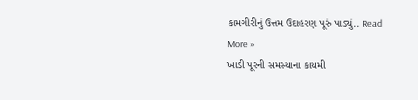કામગીરીનું ઉત્તમ ઉદાહરણ પૂરું પાડ્યું.. Read More »
ખાડી પૂરની સમસ્યાના કાયમી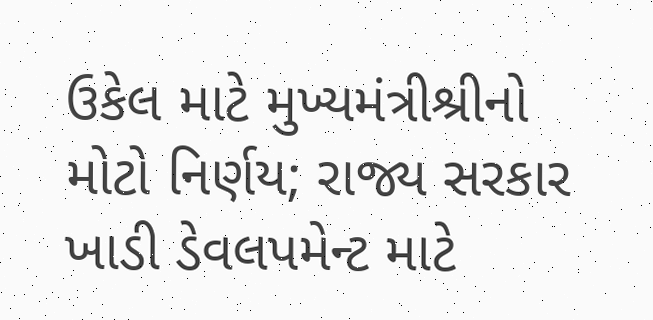ઉકેલ માટે મુખ્યમંત્રીશ્રીનો મોટો નિર્ણય; રાજ્ય સરકાર ખાડી ડેવલપમેન્ટ માટે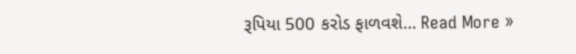રૂપિયા 500 કરોડ ફાળવશે… Read More »